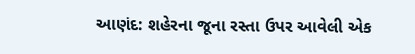આણંદ: શહેરના જૂના રસ્તા ઉપર આવેલી એક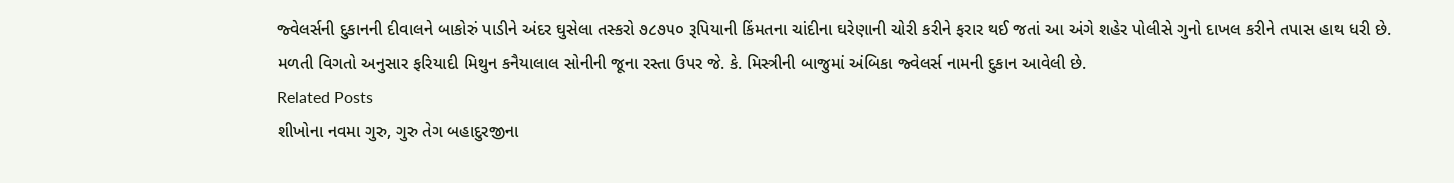જ્વેલર્સની દુકાનની દીવાલને બાકોરું પાડીને અંદર ઘુસેલા તસ્કરો ૭૮૭૫૦ રૂપિયાની કિંમતના ચાંદીના ઘરેણાની ચોરી કરીને ફરાર થઈ જતાં આ અંગે શહેર પોલીસે ગુનો દાખલ કરીને તપાસ હાથ ધરી છે. મળતી વિગતો અનુસાર ફરિયાદી મિથુન કનૈયાલાલ સોનીની જૂના રસ્તા ઉપર જે. કે. મિસ્ત્રીની બાજુમાં અંબિકા જ્વેલર્સ નામની દુકાન આવેલી છે.
Related Posts
શીખોના નવમા ગુરુ, ગુરુ તેગ બહાદુરજીના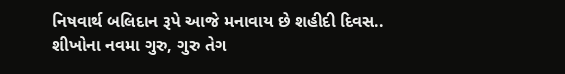નિષવાર્થ બલિદાન રૂપે આજે મનાવાય છે શહીદી દિવસ..
શીખોના નવમા ગુરુ, ગુરુ તેગ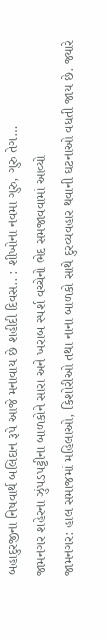બહાદુરજીના નિષવાર્થ બલિદાન રૂપે આજે મનાવાય છે શહીદી દિવસ.. : શીખોના નવમા ગુરુ, ગુરુ તેગ…
જામનગર શહેરના ઝુંપડપટ્ટીના બાળકોને સારા અને ખરાબ સ્પર્શ વચ્ચેનો ભેદ સમજાવવામાં આવ્યો
જામનગર: હાલ સમાજમાં મહિલાઓ, કિશોરીઓ તથા નાના બાળકો સાથે દુરવ્યવહાર થવાની ઘટનાઓ વધતી જાય છે. જ્યારે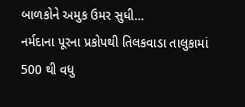બાળકોને અમુક ઉમર સુધી…
નર્મદાના પૂરના પ્રકોપથી તિલકવાડા તાલુકામાં 500 થી વધુ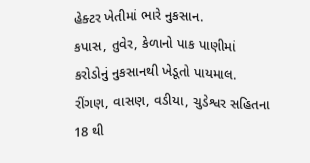હેક્ટર ખેતીમાં ભારે નુકસાન.
કપાસ, તુવેર, કેળાનો પાક પાણીમાં કરોડોનું નુકસાનથી ખેડૂતો પાયમાલ. રીંગણ, વાસણ, વડીયા, ચુડેશ્વર સહિતના 18 થી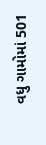વધુ ગામોમાં 501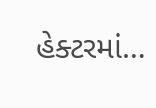હેક્ટરમાં…